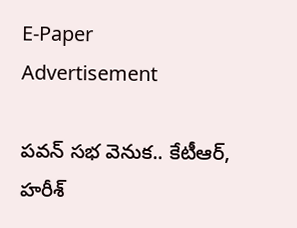E-Paper
Advertisement

పవన్ సభ వెనుక.. కేటీఆర్, హరీశ్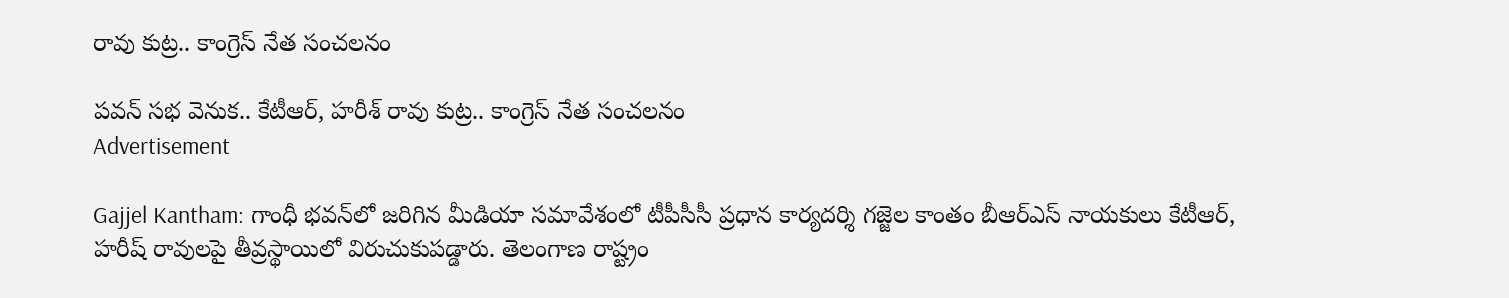రావు కుట్ర.. కాంగ్రెస్ నేత సంచలనం

పవన్ సభ వెనుక.. కేటీఆర్, హరీశ్ రావు కుట్ర.. కాంగ్రెస్ నేత సంచలనం
Advertisement

Gajjel Kantham: గాంధీ భవన్‌లో జరిగిన మీడియా సమావేశంలో టీపీసీసీ ప్రధాన కార్యదర్శి గజ్జెల కాంతం బీఆర్ఎస్ నాయకులు కేటీఆర్, హరీష్ రావులపై తీవ్రస్థాయిలో విరుచుకుపడ్డారు. తెలంగాణ రాష్ట్రం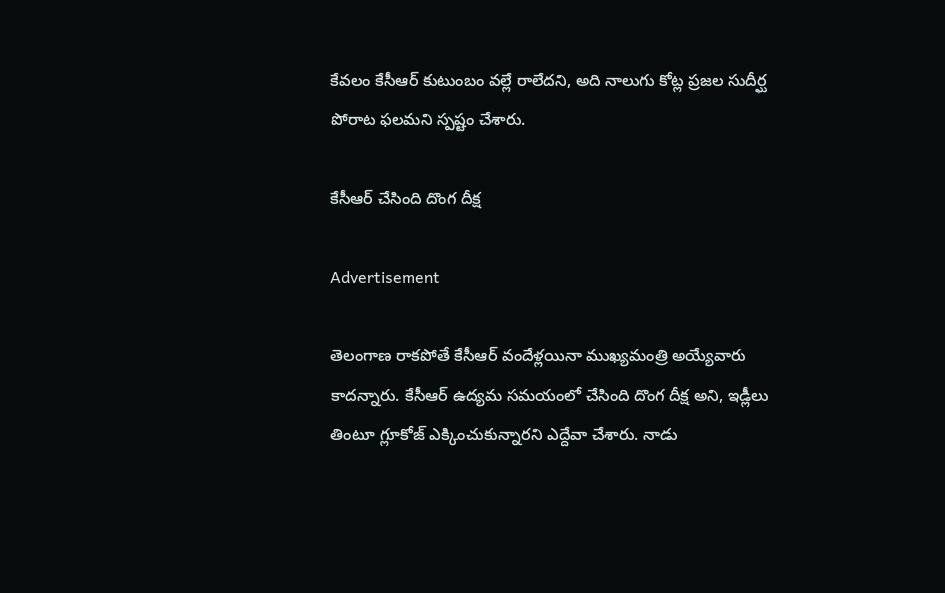కేవలం కేసీఆర్ కుటుంబం వల్లే రాలేదని, అది నాలుగు కోట్ల ప్రజల సుదీర్ఘ పోరాట ఫలమని స్పష్టం చేశారు.

కేసీఆర్ చేసింది దొంగ దీక్ష

Advertisement

తెలంగాణ రాకపోతే కేసీఆర్ వందేళ్లయినా ముఖ్యమంత్రి అయ్యేవారు కాదన్నారు. కేసీఆర్ ఉద్యమ సమయంలో చేసింది దొంగ దీక్ష అని, ఇడ్లీలు తింటూ గ్లూకోజ్ ఎక్కించుకున్నారని ఎద్దేవా చేశారు. నాడు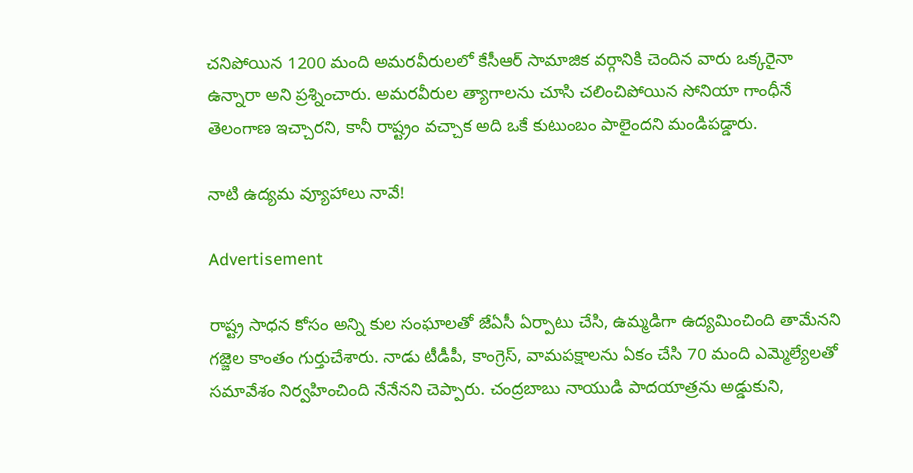చనిపోయిన 1200 మంది అమరవీరులలో కేసీఆర్ సామాజిక వర్గానికి చెందిన వారు ఒక్కరైనా ఉన్నారా అని ప్రశ్నించారు. అమరవీరుల త్యాగాలను చూసి చలించిపోయిన సోనియా గాంధీనే తెలంగాణ ఇచ్చారని, కానీ రాష్ట్రం వచ్చాక అది ఒకే కుటుంబం పాలైందని మండిపడ్డారు.

నాటి ఉద్యమ వ్యూహాలు నావే!

Advertisement

రాష్ట్ర సాధన కోసం అన్ని కుల సంఘాలతో జేఏసీ ఏర్పాటు చేసి, ఉమ్మడిగా ఉద్యమించింది తామేనని గజ్జెల కాంతం గుర్తుచేశారు. నాడు టీడీపీ, కాంగ్రెస్, వామపక్షాలను ఏకం చేసి 70 మంది ఎమ్మెల్యేలతో సమావేశం నిర్వహించింది నేనేనని చెప్పారు. చంద్రబాబు నాయుడి పాదయాత్రను అడ్డుకుని,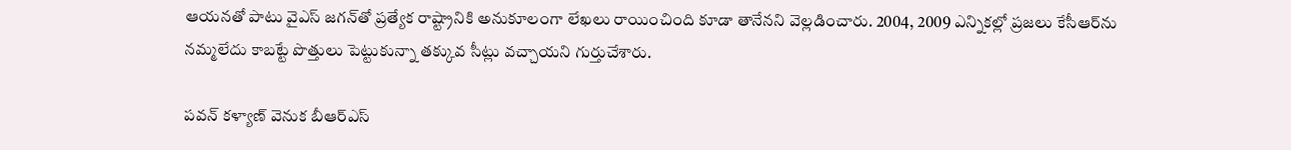ఆయనతో పాటు వైఎస్ జగన్‌తో ప్రత్యేక రాష్ట్రానికి అనుకూలంగా లేఖలు రాయించింది కూడా తానేనని వెల్లడించారు. 2004, 2009 ఎన్నికల్లో ప్రజలు కేసీఆర్‌ను నమ్మలేదు కాబట్టే పొత్తులు పెట్టుకున్నా తక్కువ సీట్లు వచ్చాయని గుర్తుచేశారు.

పవన్ కళ్యాణ్ వెనుక బీఆర్ఎస్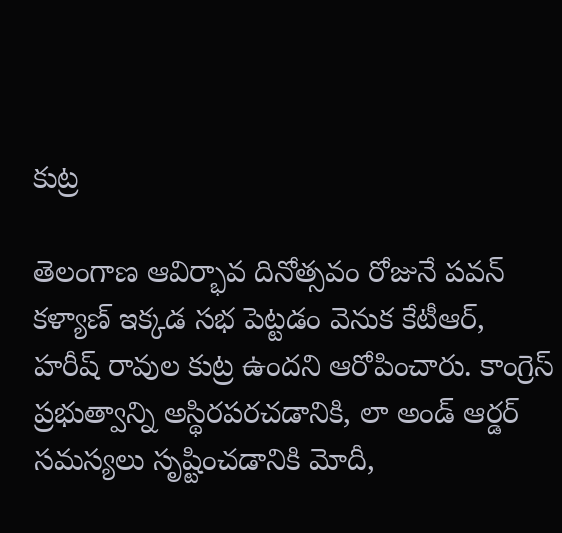కుట్ర

తెలంగాణ ఆవిర్భావ దినోత్సవం రోజునే పవన్ కళ్యాణ్ ఇక్కడ సభ పెట్టడం వెనుక కేటీఆర్, హరీష్ రావుల కుట్ర ఉందని ఆరోపించారు. కాంగ్రెస్ ప్రభుత్వాన్ని అస్థిరపరచడానికి, లా అండ్ ఆర్డర్ సమస్యలు సృష్టించడానికి మోదీ,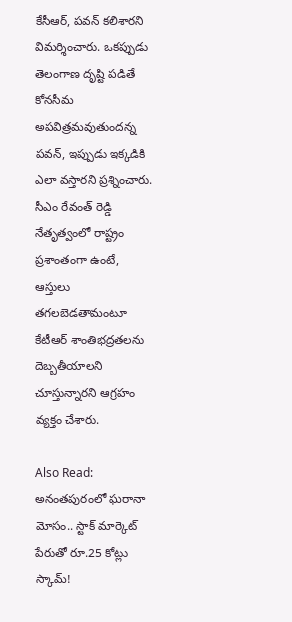కేసీఆర్, పవన్ కలిశారని విమర్శించారు. ఒకప్పుడు తెలంగాణ దృష్టి పడితే కోనసీమ అపవిత్రమవుతుందన్న పవన్, ఇప్పుడు ఇక్కడికి ఎలా వస్తారని ప్రశ్నించారు. సీఎం రేవంత్ రెడ్డి నేతృత్వంలో రాష్ట్రం ప్రశాంతంగా ఉంటే, ఆస్తులు తగలబెడతామంటూ కేటీఆర్ శాంతిభద్రతలను దెబ్బతీయాలని చూస్తున్నారని ఆగ్రహం వ్యక్తం చేశారు.

Also Read: అనంతపురంలో ఘరానా మోసం.. స్టాక్ మార్కెట్ పేరుతో రూ.25 కోట్లు స్కామ్!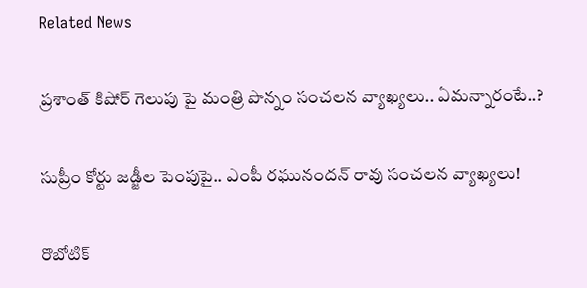Related News

ప్రశాంత్ కిషోర్ గెలుపు పై మంత్రి పొన్నం సంచలన వ్యాఖ్యలు.. ఏమన్నారంటే..?

సుప్రీం కోర్టు జడ్జీల పెంపుపై.. ఎంపీ రఘునందన్ రావు సంచలన వ్యాఖ్యలు!

రొబోటిక్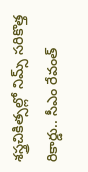శస్త్రచికిత్సల్లో నిమ్స్ సరికొత్త రికార్డు.. సీఎం రేవంత్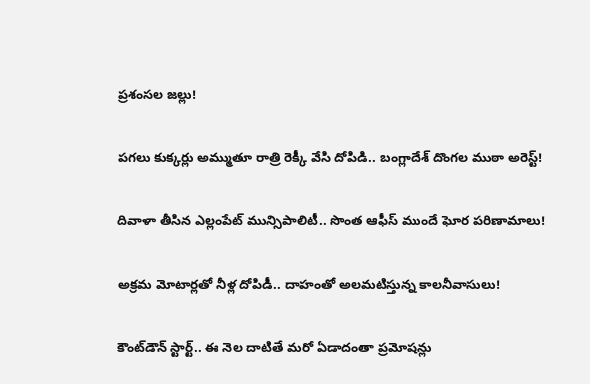ప్రశంసల జల్లు!

పగలు కుక్కర్లు అమ్ముతూ రాత్రి రెక్కీ వేసి దోపిడి.. బంగ్లాదేశ్ దొంగల ముఠా అరెస్ట్!

దివాళా తీసిన ఎల్లంపేట్ మున్సిపాలిటీ.. సొంత ఆఫీస్ ముందే ఘోర పరిణామాలు!

అక్రమ మోటార్లతో నీళ్ల దోపిడీ.. దాహంతో అలమటిస్తున్న కాలనీవాసులు!

కౌంట్‌డౌన్ స్టార్ట్.. ఈ నెల దాటితే మరో ఏడాదంతా ప్రమోషన్లు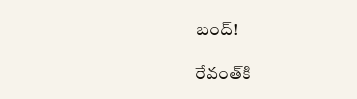బంద్!

రేవంత్‌కి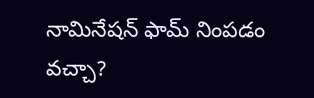నామినేషన్ ఫామ్ నింపడం వచ్చా?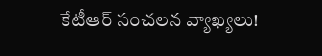కేటీఆర్ సంచలన వ్యాఖ్యలు!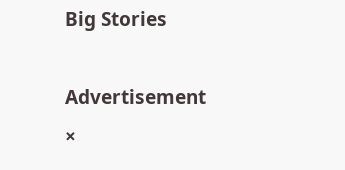Big Stories

Advertisement
×